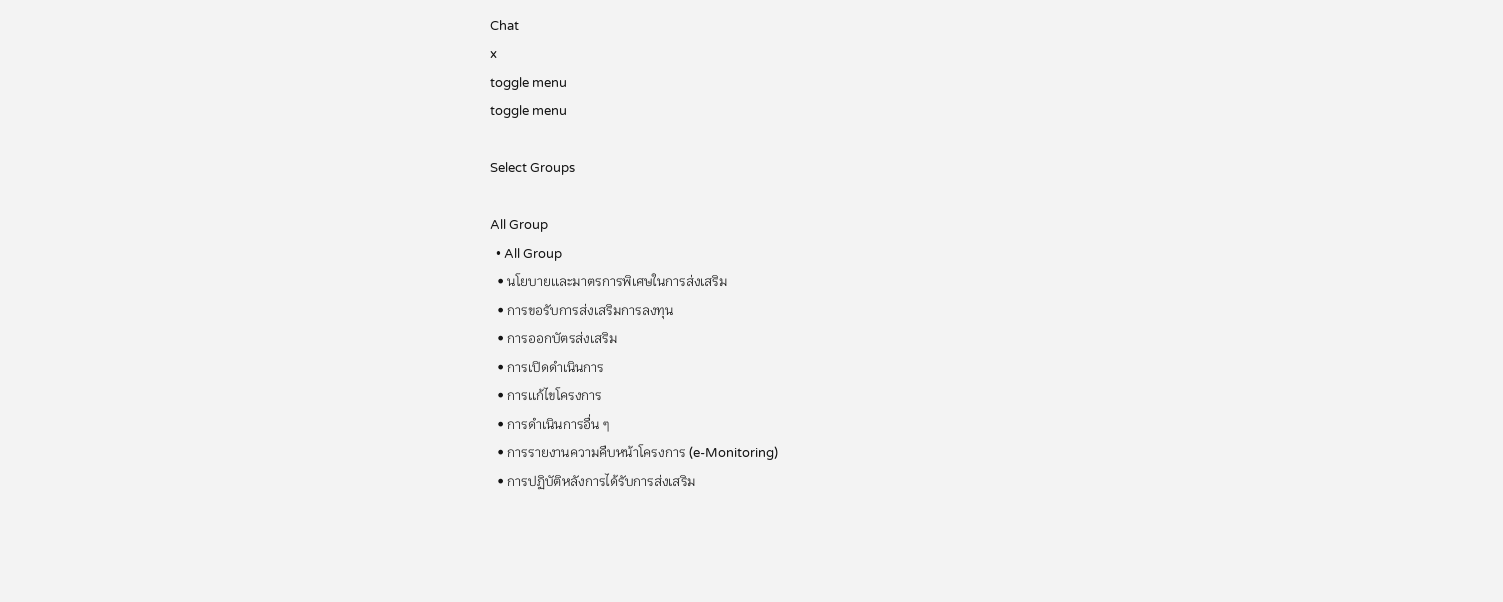Chat
x
toggle menu
toggle menu

Select Groups

All Group
  • All Group
  • นโยบายเเละมาตรการพิเศษในการส่งเสริม
  • การขอรับการส่งเสริมการลงทุน
  • การออกบัตรส่งเสริม
  • การเปิดดำเนินการ
  • การเเก้ไขโครงการ
  • การดำเนินการอื่น ๆ
  • การรายงานความคืบหน้าโครงการ (e-Monitoring)
  • การปฏิบัติหลังการได้รับการส่งเสริม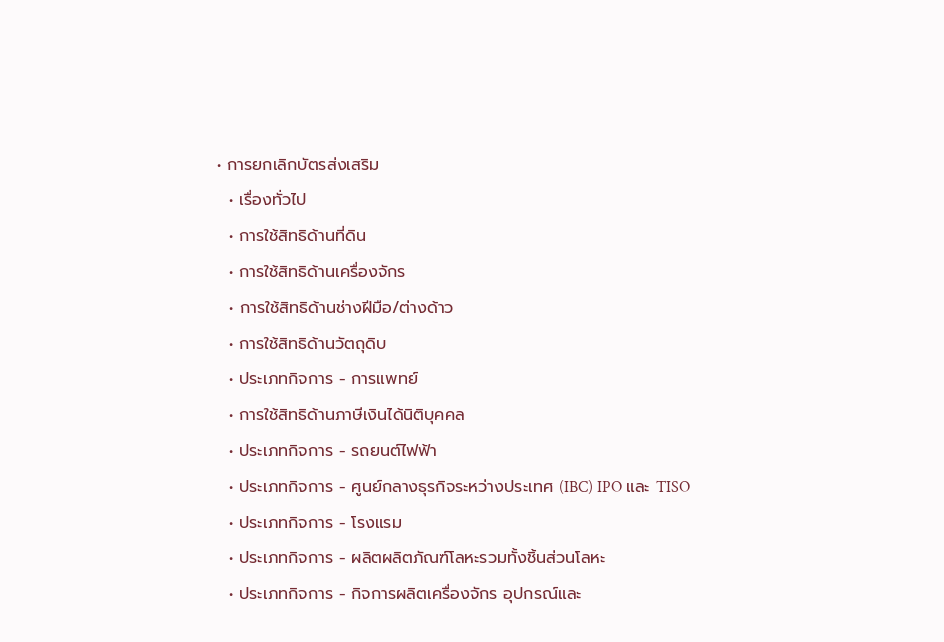• การยกเลิกบัตรส่งเสริม
  • เรื่องทั่วไป
  • การใช้สิทธิด้านที่ดิน
  • การใช้สิทธิด้านเครื่องจักร
  • การใช้สิทธิด้านช่างฝีมือ/ต่างด้าว
  • การใช้สิทธิด้านวัตถุดิบ
  • ประเภทกิจการ - การแพทย์
  • การใช้สิทธิด้านภาษีเงินได้นิติบุคคล
  • ประเภทกิจการ - รถยนต์ไฟฟ้า
  • ประเภทกิจการ - ศูนย์กลางธุรกิจระหว่างประเทศ (IBC) IPO และ TISO
  • ประเภทกิจการ - โรงแรม
  • ประเภทกิจการ - ผลิตผลิตภัณฑ์โลหะรวมทั้งชิ้นส่วนโลหะ
  • ประเภทกิจการ - กิจการผลิตเครื่องจักร อุปกรณ์และ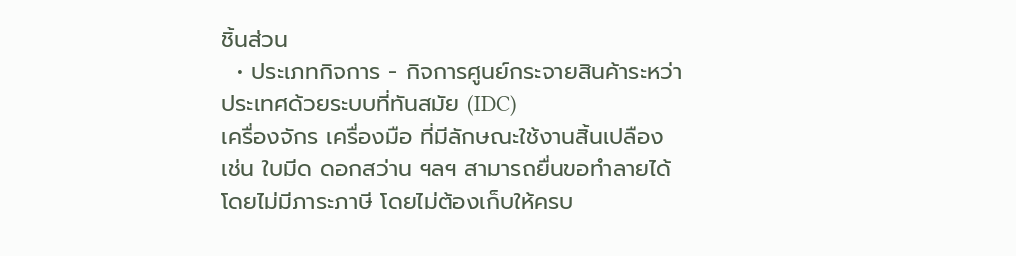ชิ้นส่วน
  • ประเภทกิจการ - กิจการศูนย์กระจายสินค้าระหว่า ประเทศด้วยระบบที่ทันสมัย (IDC)
เครื่องจักร เครื่องมือ ที่มีลักษณะใช้งานสิ้นเปลือง เช่น ใบมีด ดอกสว่าน ฯลฯ สามารถยื่นขอทำลายได้โดยไม่มีภาระภาษี โดยไม่ต้องเก็บให้ครบ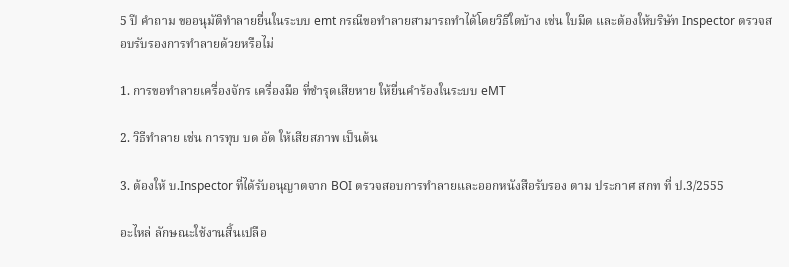5 ปี คำถาม ขออนุมัติทำลายยื่นในระบบ emt กรณีขอทำลายสามารถทำได้โดยวิธีใดบ้าง เช่น ใบมีด และต้องให้บริษัท Inspector ตรวจสอบรับรองการทำลายด้วยหรือไม่

1. การขอทำลายเครื่องจักร เครื่องมือ ที่ชำรุดเสียหาย ให้ยื่นคำร้องในระบบ eMT

2. วิธีทำลาย เช่น การทุบ บด อัด ให้เสียสภาพ เป็นต้น

3. ต้องให้ บ.Inspector ที่ได้รับอนุญาตจาก BOI ตรวจสอบการทำลายและออกหนังสือรับรอง ตาม ประกาศ สกท ที่ ป.3/2555

อะไหล่ ลักษณะใช้งานสิ้นเปลือ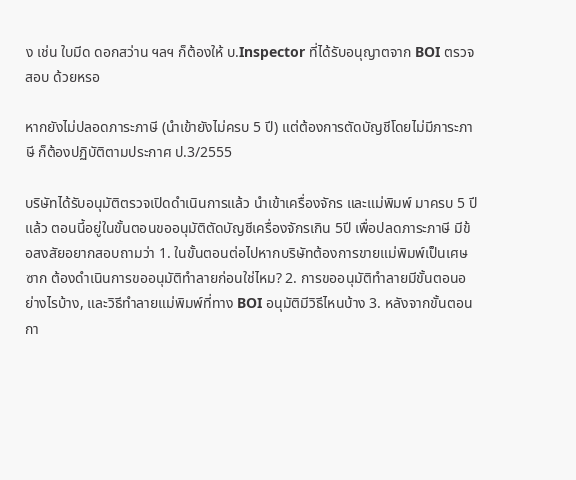ง เช่น ใบมีด ดอกสว่าน ฯลฯ ก็ต้องให้ บ.Inspector ที่ได้รับอนุญาตจาก BOI ตรวจสอบ ด้วยหรอ

หากยังไม่ปลอดภาระภาษี (นำเข้ายังไม่ครบ 5 ปี) แต่ต้องการตัดบัญชีโดยไม่มีภาระภาษี ก็ต้องปฏิบัติตามประกาศ ป.3/2555

บริษัทได้รับอนุมัติตรวจเปิดดำเนินการแล้ว นำเข้าเครื่องจักร และแม่พิมพ์ มาครบ 5 ปีแล้ว ตอนนี้อยู่ในขั้นตอนขออนุมัติตัดบัญชีเครื่องจักรเกิน 5ปี เพื่อปลดภาระภาษี มีข้อสงสัยอยากสอบถามว่า 1. ในขั้นตอนต่อไปหากบริษัทต้องการขายแม่พิมพ์เป็นเศษซาก ต้องดำเนินการขออนุมัติทำลายก่อนใช่ไหม? 2. การขออนุมัติทำลายมีขั้นตอนอย่างไรบ้าง, และวิธีทำลายแม่พิมพ์ที่ทาง BOI อนุมัติมีวิธีไหนบ้าง 3. หลังจากขั้นตอนกา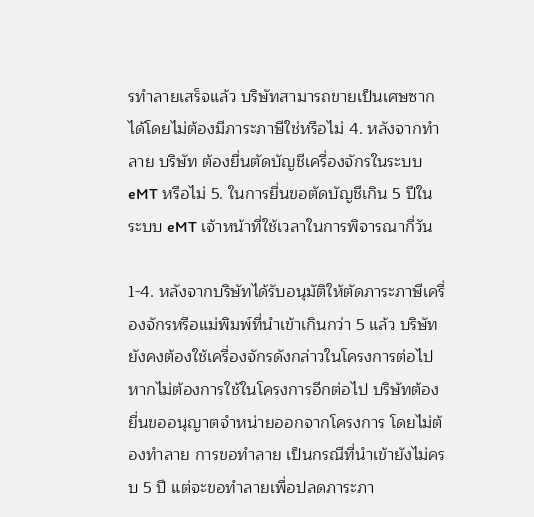รทำลายเสร็จแล้ว บริษัทสามารถขายเป็นเศษซากได้โดยไม่ต้องมีภาระภาษีใช่หรือไม่ 4. หลังจากทำลาย บริษัท ต้องยื่นตัดบัญชีเครื่องจักรในระบบ eMT หรือไม่ 5. ในการยื่นขอตัดบัญชีเกิน 5 ปีในระบบ eMT เจ้าหน้าที่ใช้เวลาในการพิจารณากี่วัน

1-4. หลังจากบริษัทได้รับอนุมัติให้ตัดภาระภาษีเครื่องจักรหรือแม่พิมพ์ที่นำเข้าเกินกว่า 5 แล้ว บริษัทยังคงต้องใช้เครื่องจักรดังกล่าวในโครงการต่อไป หากไม่ต้องการใช้ในโครงการอีกต่อไป บริษัทต้องยื่นขออนุญาตจำหน่ายออกจากโครงการ โดยไม่ต้องทำลาย การขอทำลาย เป็นกรณีที่นำเข้ายังไม่ครบ 5 ปี แต่จะขอทำลายเพื่อปลดภาระภา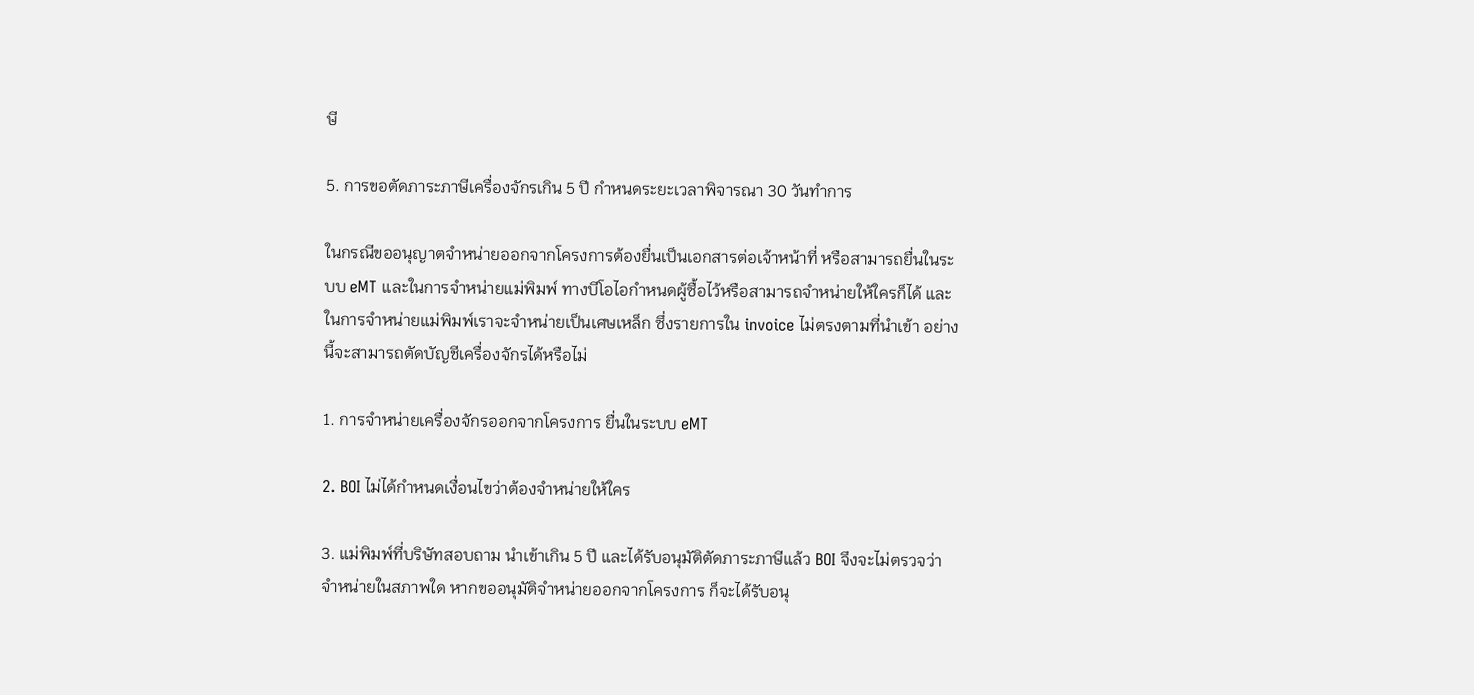ษี

5. การขอตัดภาระภาษีเครื่องจักรเกิน 5 ปี กำหนดระยะเวลาพิจารณา 30 วันทำการ

ในกรณีขออนุญาตจำหน่ายออกจากโครงการต้องยื่นเป็นเอกสารต่อเจ้าหน้าที่ หรือสามารถยื่นในระบบ eMT และในการจำหน่ายแม่พิมพ์ ทางบีโอไอกำหนดผู้ซื้อไว้หรือสามารถจำหน่ายให้ใครก็ได้ และในการจำหน่ายแม่พิมพ์เราจะจำหน่ายเป็นเศษเหล็ก ซึ่งรายการใน invoice ไม่ตรงตามที่นำเข้า อย่างนี้จะสามารถตัดบัญชีเครื่องจักรได้หรือไม่

1. การจำหน่ายเครื่องจักรออกจากโครงการ ยื่นในระบบ eMT

2. BOI ไม่ได้กำหนดเงื่อนไขว่าต้องจำหน่ายให้ใคร

3. แม่พิมพ์ที่บริษัทสอบถาม นำเข้าเกิน 5 ปี และได้รับอนุมัติตัดภาระภาษีแล้ว BOI จึงจะไม่ตรวจว่าจำหน่ายในสภาพใด หากขออนุมัติจำหน่ายออกจากโครงการ ก็จะได้รับอนุ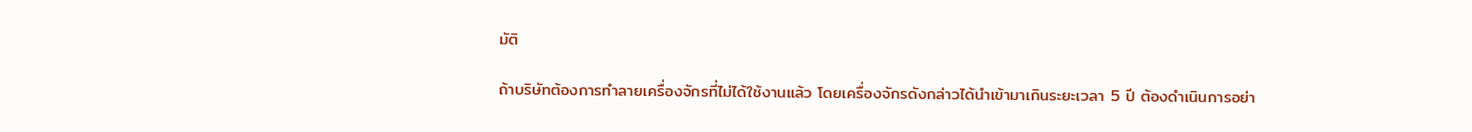มัติ

ถ้าบริษัทต้องการทำลายเครื่องจักรที่ไม่ได้ใช้งานแล้ว โดยเครื่องจักรดังกล่าวได้นำเข้ามาเกินระยะเวลา 5 ปี ต้องดำเนินการอย่า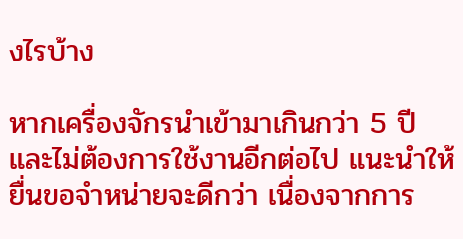งไรบ้าง

หากเครื่องจักรนำเข้ามาเกินกว่า 5 ปี และไม่ต้องการใช้งานอีกต่อไป แนะนำให้ยื่นขอจำหน่ายจะดีกว่า เนื่องจากการ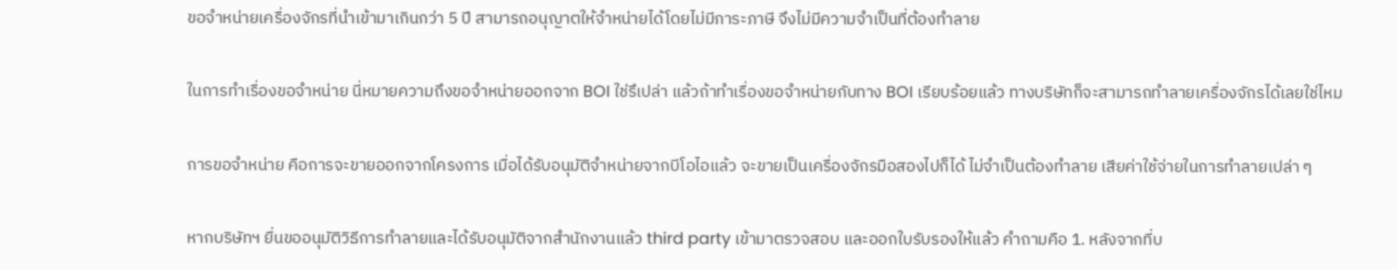ขอจำหน่ายเครื่องจักรที่นำเข้ามาเกินกว่า 5 ปี สามารถอนุญาตให้จำหน่ายได้โดยไม่มีภาระภาษี จึงไม่มีความจำเป็นที่ต้องทำลาย

ในการทำเรื่องขอจำหน่าย นี่หมายความถึงขอจำหน่ายออกจาก BOI ใช่รึเปล่า แล้วถ้าทำเรื่องขอจำหน่ายกับทาง BOI เรียบร้อยแล้ว ทางบริษัทก็จะสามารถทำลายเครื่องจักรได้เลยใช่ไหม

การขอจำหน่าย คือการจะขายออกจากโครงการ เมื่อได้รับอนุมัติจำหน่ายจากบีโอไอแล้ว จะขายเป็นเครื่องจักรมือสองไปก็ได้ ไม่จำเป็นต้องทำลาย เสียค่าใช้จ่ายในการทำลายเปล่า ๆ

หากบริษัทฯ ยื่นขออนุมัติวิธีการทำลายและได้รับอนุมัติจากสำนักงานแล้ว third party เข้ามาตรวจสอบ และออกใบรับรองให้แล้ว คำถามคือ 1. หลังจากที่บ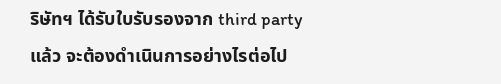ริษัทฯ ได้รับใบรับรองจาก third party แล้ว จะต้องดำเนินการอย่างไรต่อไป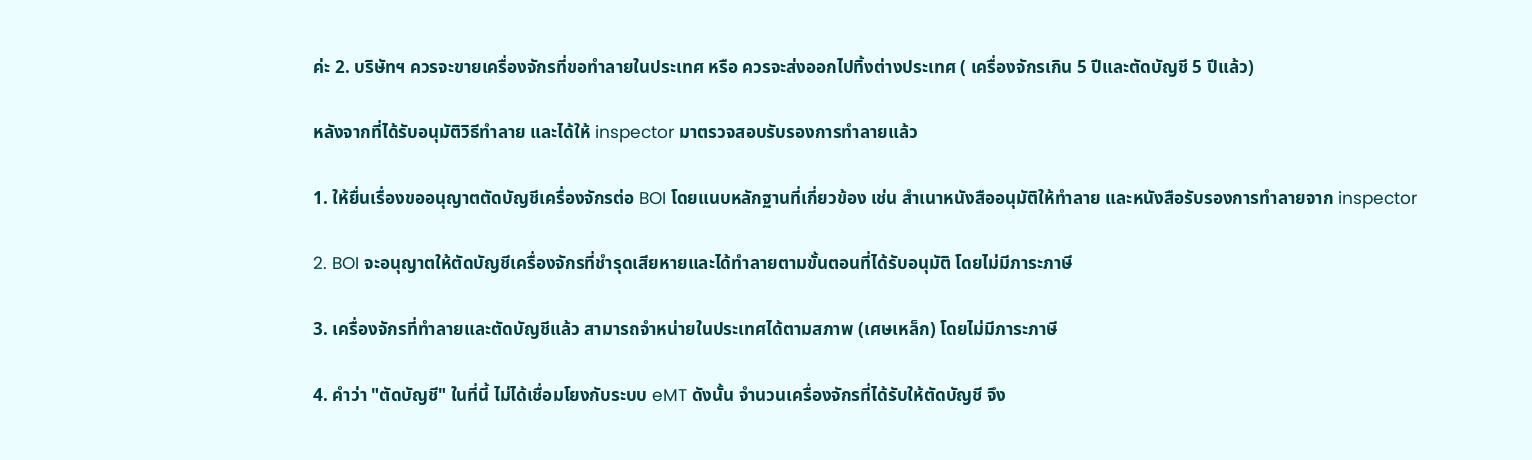ค่ะ 2. บริษัทฯ ควรจะขายเครื่องจักรที่ขอทำลายในประเทศ หรือ ควรจะส่งออกไปทิ้งต่างประเทศ ( เครื่องจักรเกิน 5 ปีและตัดบัญชี 5 ปีแล้ว)

หลังจากที่ได้รับอนุมัติวิธีทำลาย และได้ให้ inspector มาตรวจสอบรับรองการทำลายแล้ว

1. ให้ยื่นเรื่องขออนุญาตตัดบัญชีเครื่องจักรต่อ BOI โดยแนบหลักฐานที่เกี่ยวข้อง เช่น สำเนาหนังสืออนุมัติให้ทำลาย และหนังสือรับรองการทำลายจาก inspector

2. BOI จะอนุญาตให้ตัดบัญชีเครื่องจักรที่ชำรุดเสียหายและได้ทำลายตามขั้นตอนที่ได้รับอนุมัติ โดยไม่มีภาระภาษี

3. เครื่องจักรที่ทำลายและตัดบัญชีแล้ว สามารถจำหน่ายในประเทศได้ตามสภาพ (เศษเหล็ก) โดยไม่มีภาระภาษี

4. คำว่า "ตัดบัญชี" ในที่นี้ ไม่ได้เชื่อมโยงกับระบบ eMT ดังนั้น จำนวนเครื่องจักรที่ได้รับให้ตัดบัญชี จึง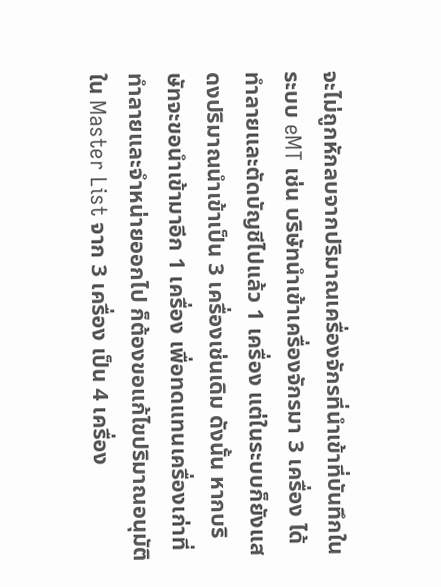จะไม่ถูกหักลบจากปริมาณเครื่องจักรที่นำเข้าที่บันทึกในระบบ eMT เช่น บริษัทนำเข้าเครื่องจักรมา 3 เครื่อง ได้ทำลายและตัดบัญชีไปแล้ว 1 เครื่อง แต่ในระบบก็ยังแสดงปริมาณนำเข้าเป็น 3 เครื่องเช่นเดิม ดังนั้น หากบริษัทจะขอนำเข้ามาอีก 1 เครื่อง เพื่อทดแทนเครื่องเก่าที่ทำลายและจำหน่ายออกไป ก็ต้องขอแก้ไขปริมาณอนุมัติใน Master List จาก 3 เครื่อง เป็น 4 เครื่อง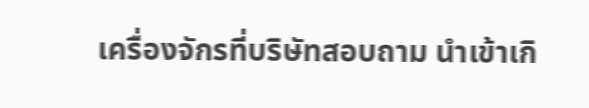เครื่องจักรที่บริษัทสอบถาม นำเข้าเกิ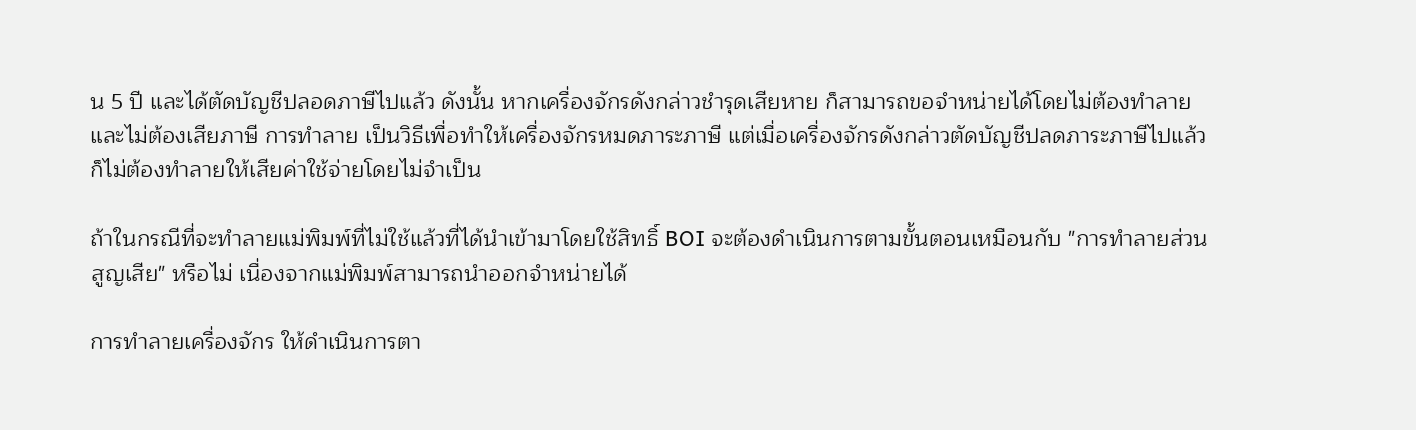น 5 ปี และได้ตัดบัญชีปลอดภาษีไปแล้ว ดังนั้น หากเครื่องจักรดังกล่าวชำรุดเสียหาย ก็สามารถขอจำหน่ายได้โดยไม่ต้องทำลาย และไม่ต้องเสียภาษี การทำลาย เป็นวิธีเพื่อทำให้เครื่องจักรหมดภาระภาษี แต่เมื่อเครื่องจักรดังกล่าวตัดบัญชีปลดภาระภาษีไปแล้ว ก็ไม่ต้องทำลายให้เสียค่าใช้จ่ายโดยไม่จำเป็น

ถ้าในกรณีที่จะทำลายแม่พิมพ์ที่ไม่ใช้แล้วที่ได้นำเข้ามาโดยใช้สิทธิ์ BOI จะต้องดำเนินการตามขั้นตอนเหมือนกับ "การทำลายส่วนสูญเสีย" หรือไม่ เนื่องจากแม่พิมพ์สามารถนำออกจำหน่ายได้

การทำลายเครื่องจักร ให้ดำเนินการตา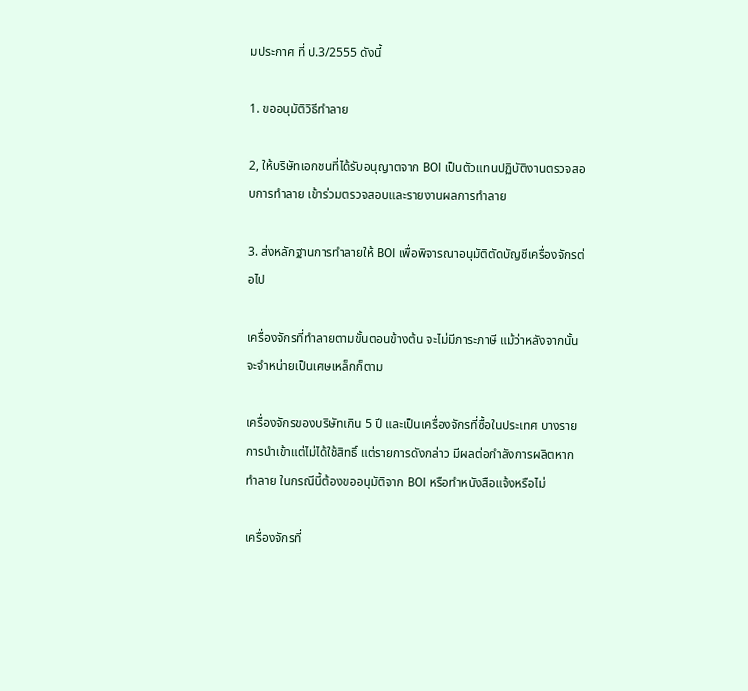มประกาศ ที่ ป.3/2555 ดังนี้

1. ขออนุมัติวิธีทำลาย

2, ให้บริษัทเอกชนที่ได้รับอนุญาตจาก BOI เป็นตัวแทนปฏิบัติงานตรวจสอบการทำลาย เข้าร่วมตรวจสอบและรายงานผลการทำลาย

3. ส่งหลักฐานการทำลายให้ BOI เพื่อพิจารณาอนุมัติตัดบัญชีเครื่องจักรต่อไป

เครื่องจักรที่ทำลายตามขั้นตอนข้างต้น จะไม่มีภาระภาษี แม้ว่าหลังจากนั้นจะจำหน่ายเป็นเศษเหล็กก็ตาม

เครื่องจักรของบริษัทเกิน 5 ปี และเป็นเครื่องจักรที่ซื้อในประเทศ บางรายการนำเข้าแต่ไม่ได้ใช้สิทธิ์ แต่รายการดังกล่าว มีผลต่อกำลังการผลิตหากทำลาย ในกรณีนี้ต้องขออนุมัติจาก BOI หรือทำหนังสือแจ้งหรือไม่

เครื่องจักรที่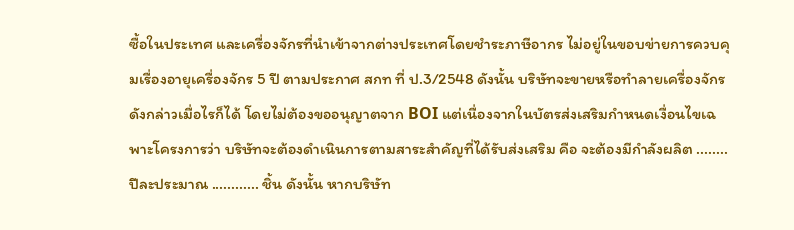ซื้อในประเทศ และเครื่องจักรที่นำเข้าจากต่างประเทศโดยชำระภาษีอากร ไม่อยู่ในขอบข่ายการควบคุมเรื่องอายุเครื่องจักร 5 ปี ตามประกาศ สกท ที่ ป.3/2548 ดังนั้น บริษัทจะขายหรือทำลายเครื่องจักรดังกล่าวเมื่อไรก็ได้ โดยไม่ต้องขออนุญาตจาก BOI แต่เนื่องจากในบัตรส่งเสริมกำหนดเงื่อนไขเฉพาะโครงการว่า บริษัทจะต้องดำเนินการตามสาระสำคัญที่ได้รับส่งเสริม คือ จะต้องมีกำลังผลิต ........ ปีละประมาณ ............ ชิ้น ดังนั้น หากบริษัท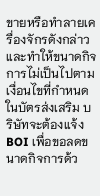ขายหรือทำลายเครื่องจักรดังกล่าว และทำให้ขนาดกิจการไม่เป็นไปตามเงื่อนไขที่กำหนดในบัตรส่งเสริม บริษัทจะต้องแจ้ง BOI เพื่อขอลดขนาดกิจการด้ว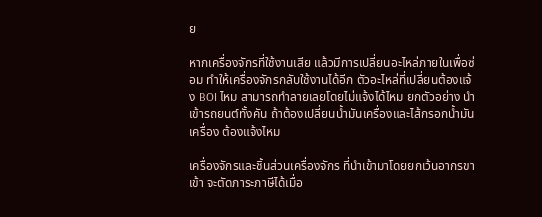ย

หากเครื่องจักรที่ใช้งานเสีย แล้วมีการเปลี่ยนอะไหล่ภายในเพื่อซ่อม ทำให้เครื่องจักรกลับใช้งานได้อีก ตัวอะไหล่ที่เปลี่ยนต้องแจ้ง BOI ไหม สามารถทำลายเลยโดยไม่แจ้งได้ไหม ยกตัวอย่าง นำเข้ารถยนต์ทั้งคัน ถ้าต้องเปลี่ยนน้ำมันเครื่องและไส้กรอกน้ำมันเครื่อง ต้องแจ้งไหม

เครื่องจักรและชิ้นส่วนเครื่องจักร ที่นำเข้ามาโดยยกเว้นอากรขาเข้า จะตัดภาระภาษีได้เมื่อ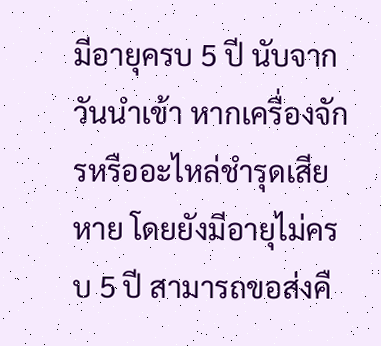มีอายุครบ 5 ปี นับจากวันนำเข้า หากเครื่องจักรหรืออะไหล่ชำรุดเสียหาย โดยยังมีอายุไม่ครบ 5 ปี สามารถขอส่งคื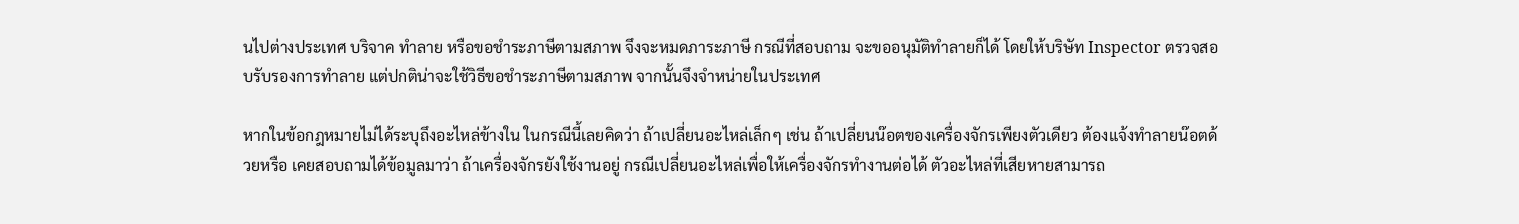นไปต่างประเทศ บริจาค ทำลาย หรือขอชำระภาษีตามสภาพ จึงจะหมดภาระภาษี กรณีที่สอบถาม จะขออนุมัติทำลายก็ได้ โดยให้บริษัท Inspector ตรวจสอบรับรองการทำลาย แต่ปกติน่าจะใช้วิธีขอชำระภาษีตามสภาพ จากนั้นจึงจำหน่ายในประเทศ

หากในข้อกฎหมายไม่ได้ระบุถึงอะไหล่ข้างใน ในกรณีนี้เลยคิดว่า ถ้าเปลี่ยนอะไหล่เล็กๆ เช่น ถ้าเปลี่ยนน๊อตของเครื่องจักรเพียงตัวเดียว ต้องแจ้งทำลายน๊อตด้วยหรือ เคยสอบถามได้ข้อมูลมาว่า ถ้าเครื่องจักรยังใช้งานอยู่ กรณีเปลี่ยนอะไหล่เพื่อให้เครื่องจักรทำงานต่อได้ ตัวอะไหล่ที่เสียหายสามารถ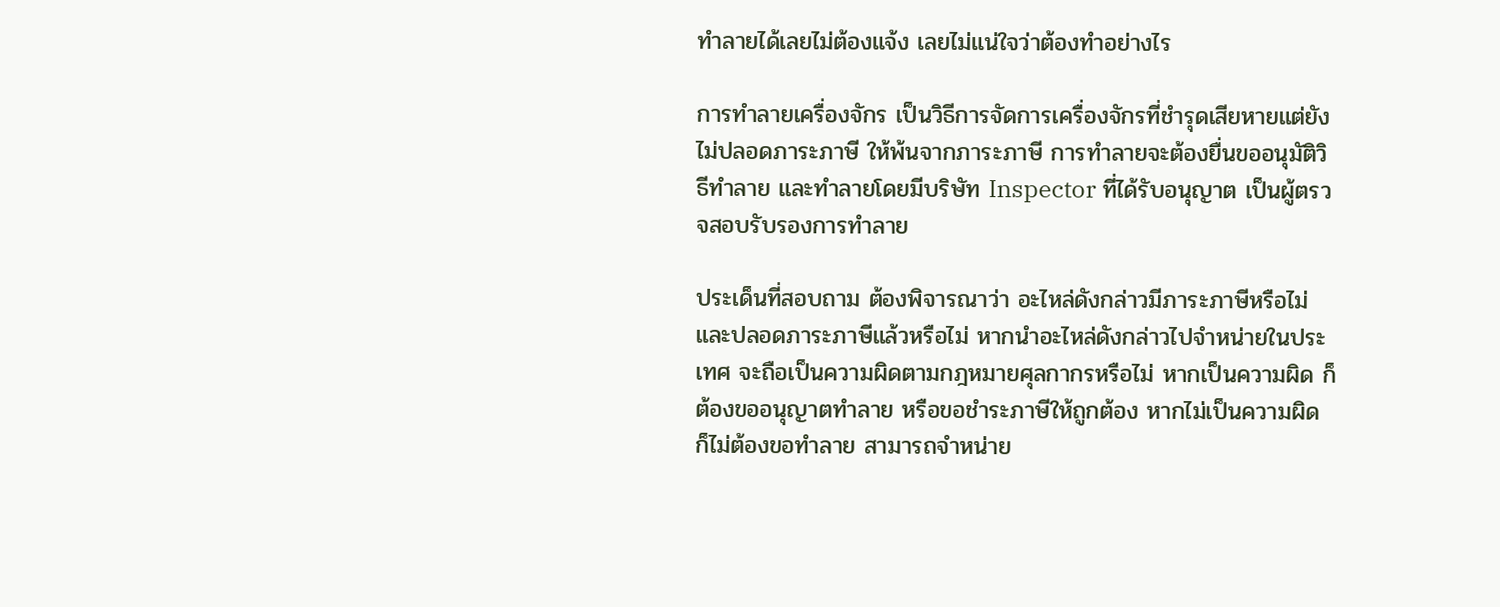ทำลายได้เลยไม่ต้องแจ้ง เลยไม่แน่ใจว่าต้องทำอย่างไร

การทำลายเครื่องจักร เป็นวิธีการจัดการเครื่องจักรที่ชำรุดเสียหายแต่ยังไม่ปลอดภาระภาษี ให้พ้นจากภาระภาษี การทำลายจะต้องยื่นขออนุมัติวิธีทำลาย และทำลายโดยมีบริษัท Inspector ที่ได้รับอนุญาต เป็นผู้ตรวจสอบรับรองการทำลาย

ประเด็นที่สอบถาม ต้องพิจารณาว่า อะไหล่ดังกล่าวมีภาระภาษีหรือไม่ และปลอดภาระภาษีแล้วหรือไม่ หากนำอะไหล่ดังกล่าวไปจำหน่ายในประเทศ จะถือเป็นความผิดตามกฎหมายศุลกากรหรือไม่ หากเป็นความผิด ก็ต้องขออนุญาตทำลาย หรือขอชำระภาษีให้ถูกต้อง หากไม่เป็นความผิด ก็ไม่ต้องขอทำลาย สามารถจำหน่าย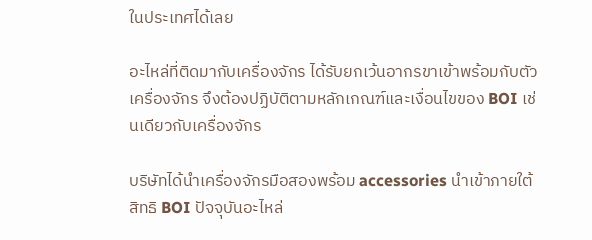ในประเทศได้เลย

อะไหล่ที่ติดมากับเครื่องจักร ได้รับยกเว้นอากรขาเข้าพร้อมกับตัวเครื่องจักร จึงต้องปฏิบัติตามหลักเกณฑ์และเงื่อนไขของ BOI เช่นเดียวกับเครื่องจักร

บริษัทได้นำเครื่องจักรมือสองพร้อม accessories นำเข้าภายใต้สิทธิ BOI ปัจจุบันอะไหล่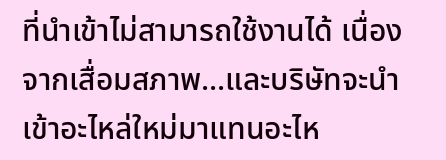ที่นำเข้าไม่สามารถใช้งานได้ เนื่องจากเสื่อมสภาพ...และบริษัทจะนำเข้าอะไหล่ใหม่มาแทนอะไห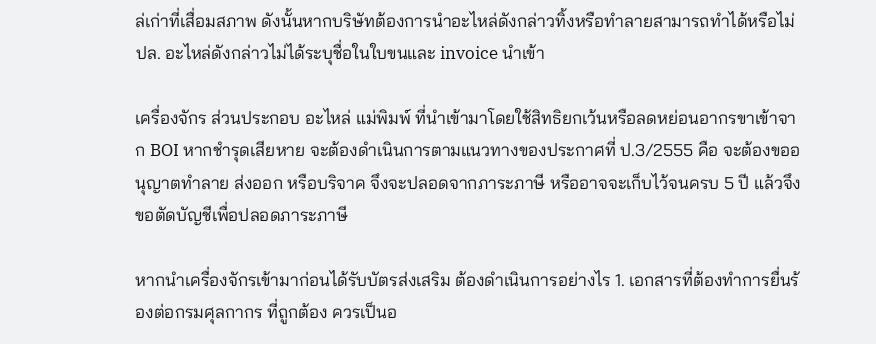ล่เก่าที่เสื่อมสภาพ ดังนั้นหากบริษัทต้องการนำอะไหล่ดังกล่าวทิ้งหรือทำลายสามารถทำได้หรือไม่ ปล. อะไหล่ดังกล่าวไม่ได้ระบุชื่อในใบขนและ invoice นำเข้า

เครื่องจักร ส่วนประกอบ อะไหล่ แม่พิมพ์ ที่นำเข้ามาโดยใช้สิทธิยกเว้นหรือลดหย่อนอากรขาเข้าจาก BOI หากชำรุดเสียหาย จะต้องดำเนินการตามแนวทางของประกาศที่ ป.3/2555 คือ จะต้องขออนุญาตทำลาย ส่งออก หรือบริจาค จึงจะปลอดจากภาระภาษี หรืออาจจะเก็บไว้จนครบ 5 ปี แล้วจึงขอตัดบัญชีเพื่อปลอดภาระภาษี

หากนำเครื่องจักรเข้ามาก่อนได้รับบัตรส่งเสริม ต้องดำเนินการอย่างไร 1. เอกสารที่ต้องทำการยื่นร้องต่อกรมศุลกากร ที่ถูกต้อง ควรเป็นอ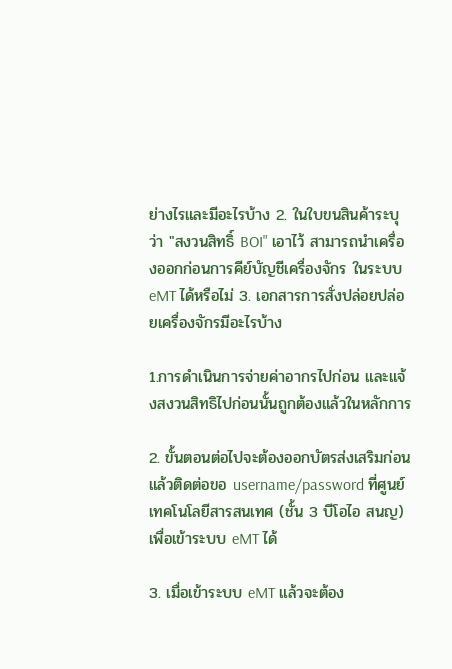ย่างไรและมีอะไรบ้าง 2. ในใบขนสินค้าระบุว่า "สงวนสิทธิ์ BOI" เอาไว้ สามารถนำเครื่องออกก่อนการคีย์บัญชีเครื่องจักร ในระบบ eMT ได้หรือไม่ 3. เอกสารการสั่งปล่อยปล่อยเครื่องจักรมีอะไรบ้าง

1.การดำเนินการจ่ายค่าอากรไปก่อน และแจ้งสงวนสิทธิไปก่อนนั้นถูกต้องแล้วในหลักการ

2. ขั้นตอนต่อไปจะต้องออกบัตรส่งเสริมก่อน แล้วติดต่อขอ username/password ที่ศูนย์เทคโนโลยีสารสนเทศ (ชั้น 3 บีโอไอ สนญ) เพื่อเข้าระบบ eMT ได้

3. เมื่อเข้าระบบ eMT แล้วจะต้อง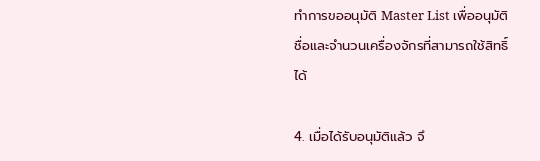ทำการขออนุมัติ Master List เพื่ออนุมัติชื่อและจำนวนเครื่องจักรที่สามารถใช้สิทธิ์ได้

4. เมื่อได้รับอนุมัติแล้ว จึ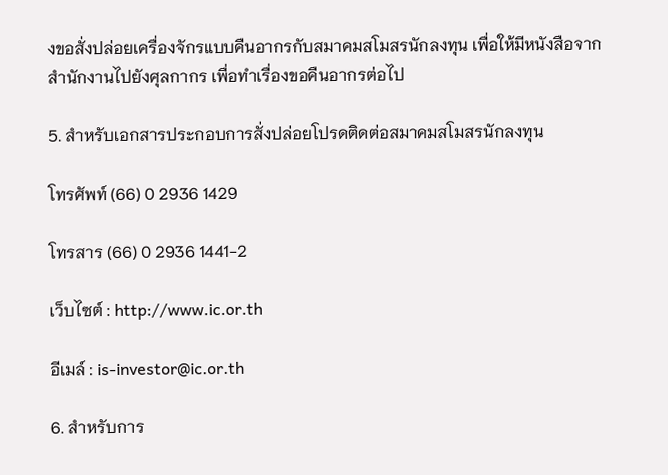งขอสั่งปล่อยเครื่องจักรแบบคืนอากรกับสมาคมสโมสรนักลงทุน เพื่อให้มีหนังสือจากสำนักงานไปยังศุลกากร เพื่อทำเรื่องขอคืนอากรต่อไป

5. สำหรับเอกสารประกอบการสั่งปล่อยโปรดติดต่อสมาคมสโมสรนักลงทุน

โทรศัพท์ (66) 0 2936 1429

โทรสาร (66) 0 2936 1441-2

เว็บไซต์ : http://www.ic.or.th

อีเมล์ : is-investor@ic.or.th

6. สำหรับการ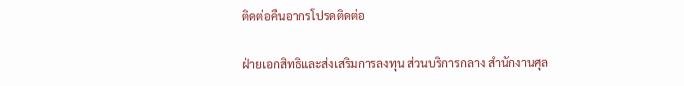ติดต่อคืนอากรโปรดติดต่อ

ฝ่ายเอกสิทธิและส่งเสริมการลงทุน ส่วนบริการกลาง สำนักงานศุล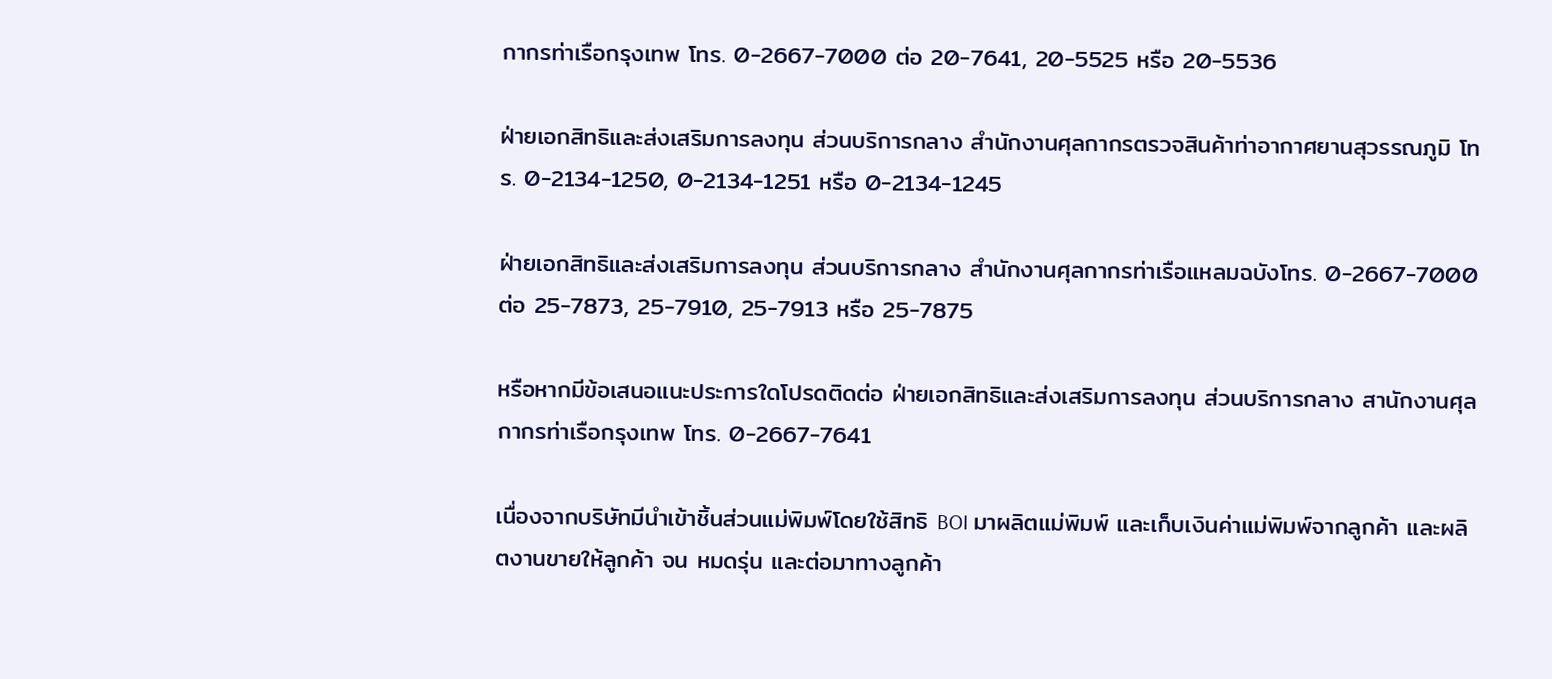กากรท่าเรือกรุงเทพ โทร. 0-2667-7000 ต่อ 20-7641, 20-5525 หรือ 20-5536

ฝ่ายเอกสิทธิและส่งเสริมการลงทุน ส่วนบริการกลาง สำนักงานศุลกากรตรวจสินค้าท่าอากาศยานสุวรรณภูมิ โทร. 0-2134-1250, 0-2134-1251 หรือ 0-2134-1245

ฝ่ายเอกสิทธิและส่งเสริมการลงทุน ส่วนบริการกลาง สำนักงานศุลกากรท่าเรือแหลมฉบังโทร. 0-2667-7000 ต่อ 25-7873, 25-7910, 25-7913 หรือ 25-7875

หรือหากมีข้อเสนอแนะประการใดโปรดติดต่อ ฝ่ายเอกสิทธิและส่งเสริมการลงทุน ส่วนบริการกลาง สานักงานศุลกากรท่าเรือกรุงเทพ โทร. 0-2667-7641

เนื่องจากบริษัทมีนำเข้าชิ้นส่วนแม่พิมพ์โดยใช้สิทธิ BOI มาผลิตแม่พิมพ์ และเก็บเงินค่าแม่พิมพ์จากลูกค้า และผลิตงานขายให้ลูกค้า จน หมดรุ่น และต่อมาทางลูกค้า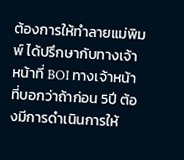ต้องการให้ทำลายแม่พิมพ์ ได้ปรึกษากับทางเจ้าหน้าที่ BOI ทางเจ้าหน้าที่บอกว่าถ้าก่อน 5ปี ต้องมีการดำเนินการให้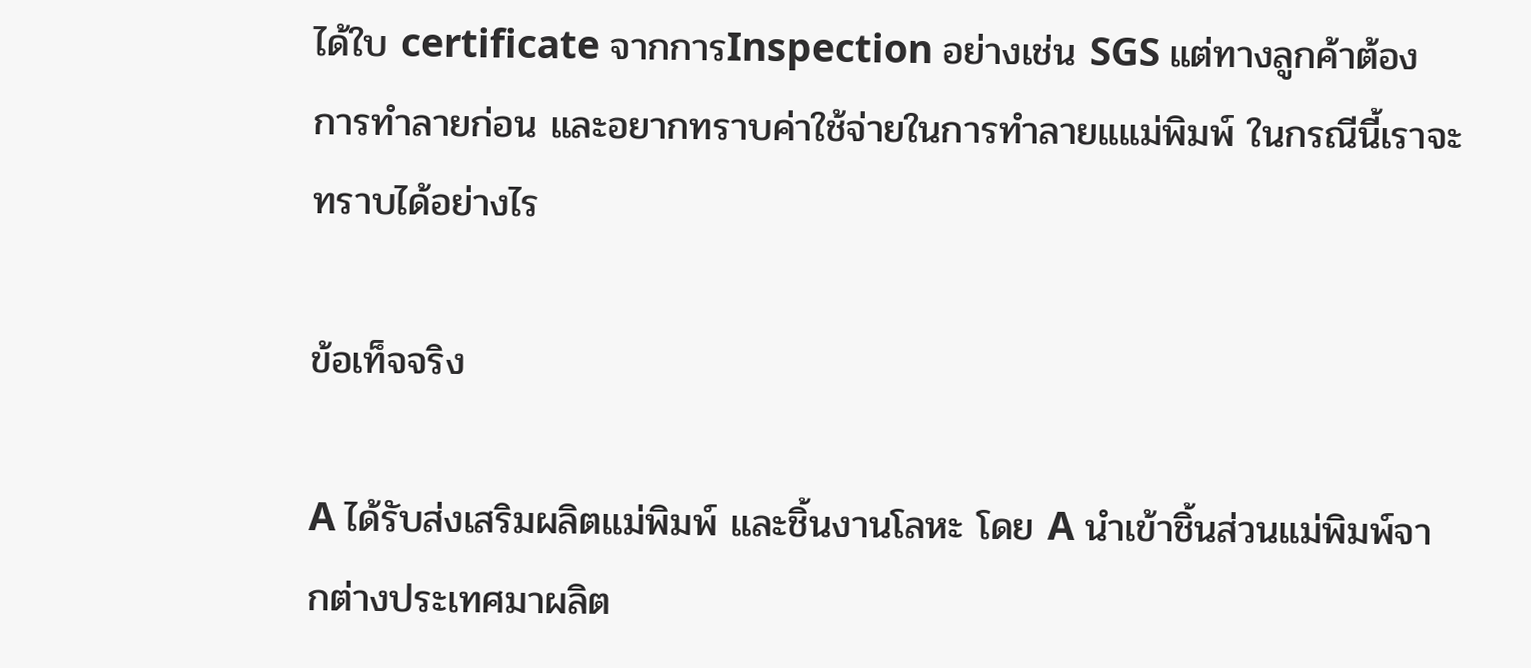ได้ใบ certificate จากการInspection อย่างเช่น SGS แต่ทางลูกค้าต้องการทำลายก่อน และอยากทราบค่าใช้จ่ายในการทำลายแแม่พิมพ์ ในกรณีนี้เราจะทราบได้อย่างไร

ข้อเท็จจริง

A ได้รับส่งเสริมผลิตแม่พิมพ์ และชิ้นงานโลหะ โดย A นำเข้าชิ้นส่วนแม่พิมพ์จากต่างประเทศมาผลิต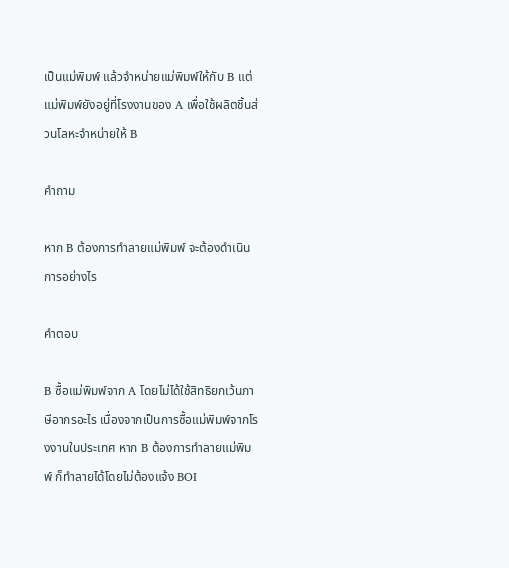เป็นแม่พิมพ์ แล้วจำหน่ายแม่พิมพ์ให้กับ B แต่แม่พิมพ์ยังอยู่ที่โรงงานของ A เพื่อใช้ผลิตชิ้นส่วนโลหะจำหน่ายให้ B

คำถาม

หาก B ต้องการทำลายแม่พิมพ์ จะต้องดำเนินการอย่างไร

คำตอบ

B ซื้อแม่พิมพ์จาก A โดยไม่ได้ใช้สิทธิยกเว้นภาษีอากรอะไร เนื่องจากเป็นการซื้อแม่พิมพ์จากโรงงานในประเทศ หาก B ต้องการทำลายแม่พิมพ์ ก็ทำลายได้โดยไม่ต้องแจ้ง BOI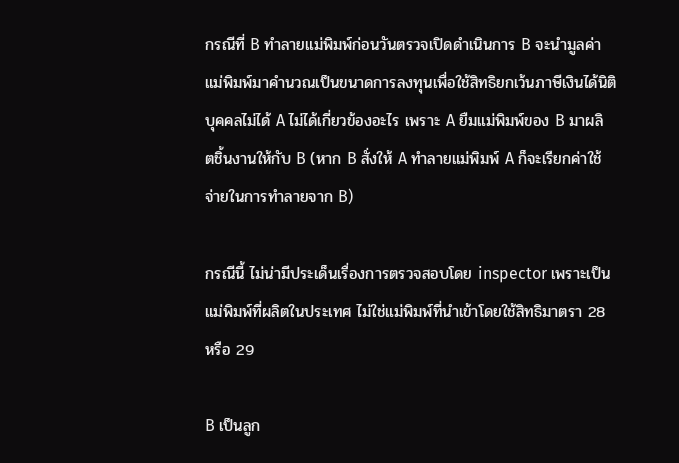กรณีที่ B ทำลายแม่พิมพ์ก่อนวันตรวจเปิดดำเนินการ B จะนำมูลค่าแม่พิมพ์มาคำนวณเป็นขนาดการลงทุนเพื่อใช้สิทธิยกเว้นภาษีเงินได้นิติบุคคลไม่ได้ A ไม่ได้เกี่ยวข้องอะไร เพราะ A ยืมแม่พิมพ์ของ B มาผลิตชิ้นงานให้กับ B (หาก B สั่งให้ A ทำลายแม่พิมพ์ A ก็จะเรียกค่าใช้จ่ายในการทำลายจาก B)

กรณีนี้ ไม่น่ามีประเด็นเรื่องการตรวจสอบโดย inspector เพราะเป็นแม่พิมพ์ที่ผลิตในประเทศ ไม่ใช่แม่พิมพ์ที่นำเข้าโดยใช้สิทธิมาตรา 28 หรือ 29

B เป็นลูก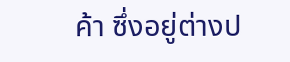ค้า ซึ่งอยู่ต่างป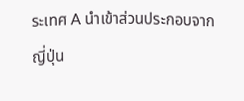ระเทศ A นำเข้าส่วนประกอบจากญี่ปุ่น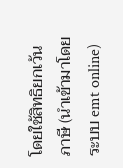โดยใช้สิทธิยกเว้นภาษี (นำเข้ามาโดยระบบ emt online)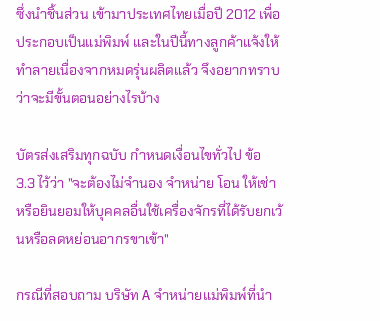ซึ่งนำชิ้นส่วน เข้ามาประเทศไทยเมื่อปี 2012 เพื่อประกอบเป็นแม่พิมพ์ และในปีนี้ทางลูกค้าแจ้งให้ทำลายเนื่องจากหมดรุ่นผลิตแล้ว จึงอยากทราบว่าจะมีขั้นตอนอย่างไรบ้าง

บัตรส่งเสริมทุกฉบับ กำหนดเงื่อนไขทั่วไป ข้อ 3.3 ไว้ว่า "จะต้องไม่จำนอง จำหน่าย โอน ให้เช่า หรือยินยอมให้บุคคลอื่นใช้เครื่องจักรที่ได้รับยกเว้นหรือลดหย่อนอากรขาเข้า"

กรณีที่สอบถาม บริษัท A จำหน่ายแม่พิมพ์ที่นำ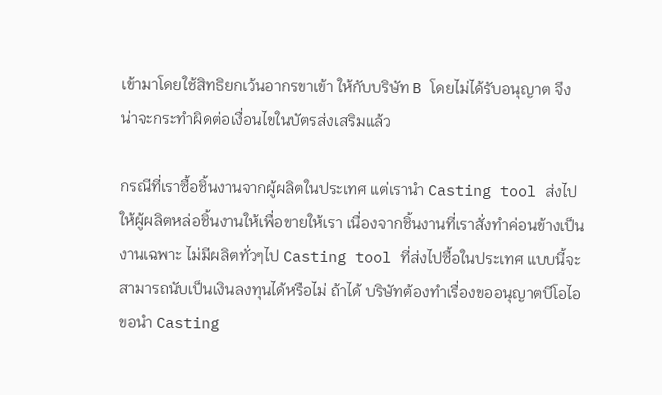เข้ามาโดยใช้สิทธิยกเว้นอากรขาเข้า ให้กับบริษัท B โดยไม่ได้รับอนุญาต จึงน่าจะกระทำผิดต่อเงื่อนไขในบัตรส่งเสริมแล้ว

กรณีที่เราซื้อชิ้นงานจากผู้ผลิตในประเทศ แต่เรานำ Casting tool ส่งไปให้ผู้ผลิตหล่อชิ้นงานให้เพื่อขายให้เรา เนื่องจากชิ้นงานที่เราสั่งทำค่อนข้างเป็นงานเฉพาะ ไม่มีผลิตทั่วๆไป Casting tool ที่ส่งไปซื้อในประเทศ แบบนี้จะสามารถนับเป็นเงินลงทุนได้หรือไม่ ถ้าได้ บริษัทต้องทำเรื่องขออนุญาตบีโอไอขอนำ Casting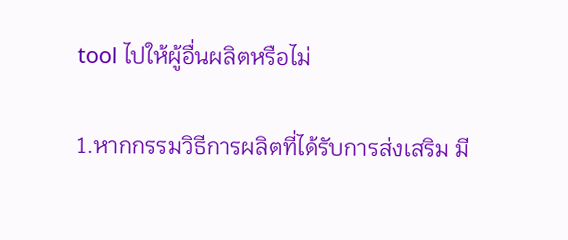tool ไปให้ผู้อื่นผลิตหรือไม่

1.หากกรรมวิธีการผลิตที่ได้รับการส่งเสริม มี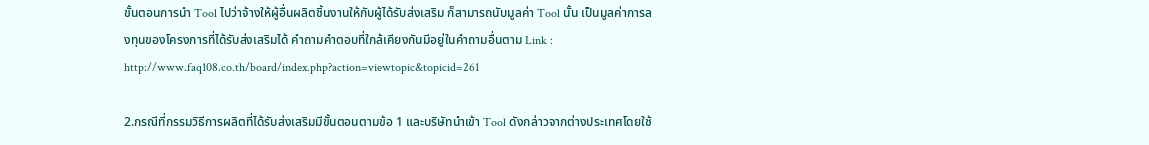ขั้นตอนการนำ Tool ไปว่าจ้างให้ผู้อื่นผลิตชิ้นงานให้กับผู้ได้รับส่งเสริม ก็สามารถนับมูลค่า Tool นั้น เป็นมูลค่าการลงทุนของโครงการที่ได้รับส่งเสริมได้ คำถามคำตอบที่ใกล้เคียงกันมีอยู่ในคำถามอื่นตาม Link : http://www.faq108.co.th/board/index.php?action=viewtopic&topicid=261

2.กรณีที่กรรมวิธีการผลิตที่ได้รับส่งเสริมมีขั้นตอนตามข้อ 1 และบริษัทนำเข้า Tool ดังกล่าวจากต่างประเทศโดยใช้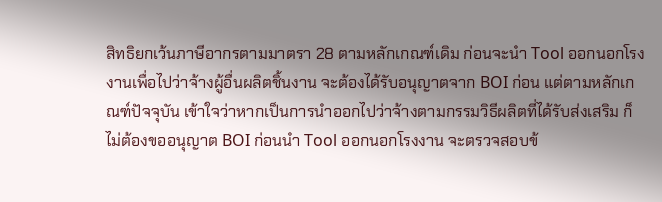สิทธิยกเว้นภาษีอากรตามมาตรา 28 ตามหลักเกณฑ์เดิม ก่อนจะนำ Tool ออกนอกโรงงานเพื่อไปว่าจ้างผู้อื่นผลิตชิ้นงาน จะต้องได้รับอนุญาตจาก BOI ก่อน แต่ตามหลักเกณฑ์ปัจจุบัน เข้าใจว่าหากเป็นการนำออกไปว่าจ้างตามกรรมวิธีผลิตที่ได้รับส่งเสริม ก็ไม่ต้องขออนุญาต BOI ก่อนนำ Tool ออกนอกโรงงาน จะตรวจสอบข้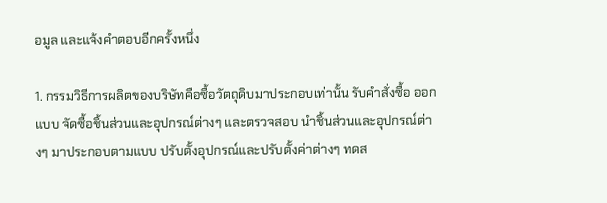อมูล และแจ้งคำตอบอีกครั้งหนึ่ง

1. กรรมวิธีการผลิตของบริษัทคือซื้อวัตถุดิบมาประกอบเท่านั้น รับคำสั่งซื้อ ออกแบบ จัดซื้อชิ้นส่วนและอุปกรณ์ต่างๆ และตรวจสอบ นำชิ้นส่วนและอุปกรณ์ต่างๆ มาประกอบตามแบบ ปรับตั้งอุปกรณ์และปรับตั้งค่าต่างๆ ทดส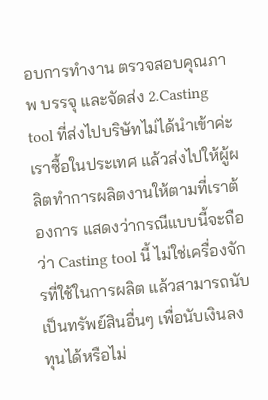อบการทำงาน ตรวจสอบคุณภาพ บรรจุ และจัดส่ง 2.Casting tool ที่ส่งไปบริษัทไม่ได้นำเข้าค่ะ เราซื้อในประเทศ แล้วส่งไปให้ผู้ผลิตทำการผลิตงานให้ตามที่เราต้องการ แสดงว่ากรณีแบบนี้จะถือว่า Casting tool นี้ ไม่ใช่เครื่องจักรที่ใช้ในการผลิต แล้วสามารถนับเป็นทรัพย์สินอื่นๆ เพื่อนับเงินลงทุนได้หรือไม่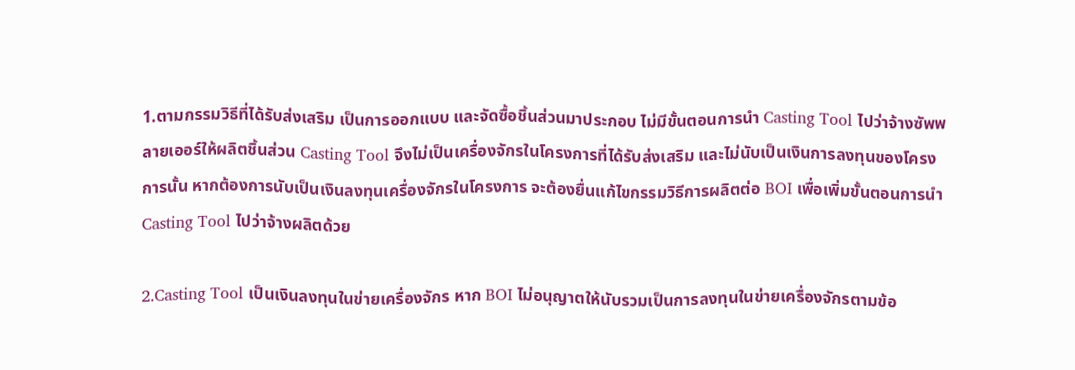1.ตามกรรมวิธีที่ได้รับส่งเสริม เป็นการออกแบบ และจัดซื้อชิ้นส่วนมาประกอบ ไม่มีขั้นตอนการนำ Casting Tool ไปว่าจ้างซัพพลายเออร์ให้ผลิตชิ้นส่วน Casting Tool จึงไม่เป็นเครื่องจักรในโครงการที่ได้รับส่งเสริม และไม่นับเป็นเงินการลงทุนของโครงการนั้น หากต้องการนับเป็นเงินลงทุนเครื่องจักรในโครงการ จะต้องยื่นแก้ไขกรรมวิธีการผลิตต่อ BOI เพื่อเพิ่มขั้นตอนการนำ Casting Tool ไปว่าจ้างผลิตด้วย

2.Casting Tool เป็นเงินลงทุนในข่ายเครื่องจักร หาก BOI ไม่อนุญาตให้นับรวมเป็นการลงทุนในข่ายเครื่องจักรตามข้อ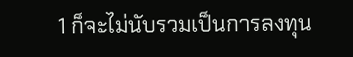1 ก็จะไม่นับรวมเป็นการลงทุน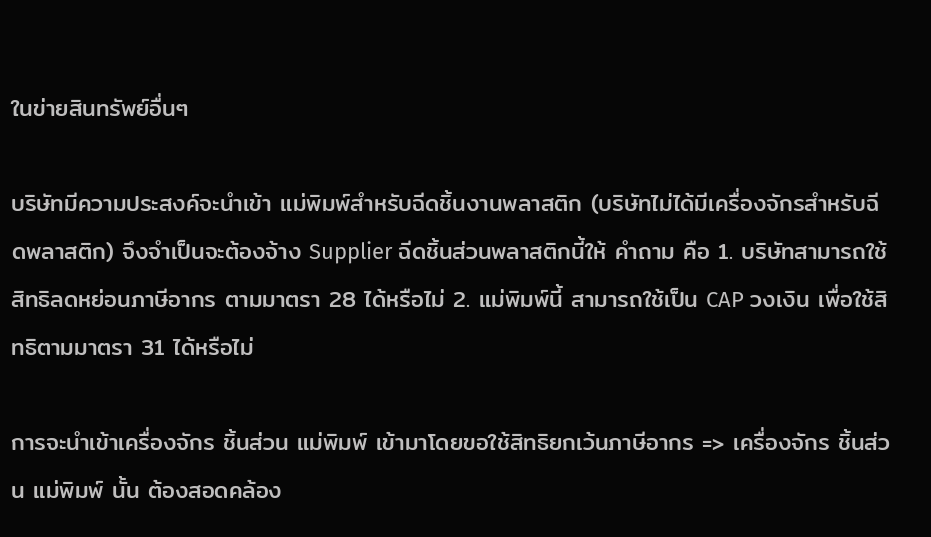ในข่ายสินทรัพย์อื่นๆ

บริษัทมีความประสงค์จะนำเข้า แม่พิมพ์สำหรับฉีดชิ้นงานพลาสติก (บริษัทไม่ได้มีเครื่องจักรสำหรับฉีดพลาสติก) จึงจำเป็นจะต้องจ้าง Supplier ฉีดชิ้นส่วนพลาสติกนี้ให้ คำถาม คือ 1. บริษัทสามารถใช้สิทธิลดหย่อนภาษีอากร ตามมาตรา 28 ได้หรือไม่ 2. แม่พิมพ์นี้ สามารถใช้เป็น CAP วงเงิน เพื่อใช้สิทธิตามมาตรา 31 ได้หรือไม่

การจะนำเข้าเครื่องจักร ชิ้นส่วน แม่พิมพ์ เข้ามาโดยขอใช้สิทธิยกเว้นภาษีอากร => เครื่องจักร ชิ้นส่วน แม่พิมพ์ นั้น ต้องสอดคล้อง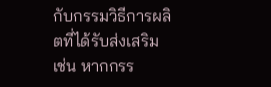กับกรรมวิธีการผลิตที่ได้รับส่งเสริม เช่น หากกรร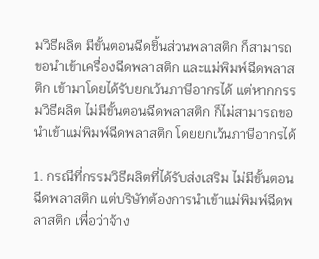มวิธีผลิต มีขั้นตอนฉีดชิ้นส่วนพลาสติก ก็สามารถขอนำเข้าเครื่องฉีดพลาสติก และแม่พิมพ์ฉีดพลาสติก เข้ามาโดยได้รับยกเว้นภาษีอากรได้ แต่หากกรรมวิธีผลิต ไม่มีขั้นตอนฉีดพลาสติก ก็ไม่สามารถขอนำเข้าแม่พิมพ์ฉีดพลาสติก โดยยกเว้นภาษีอากรได้

1. กรณีที่กรรมวิธีผลิตที่ได้รับส่งเสริม ไม่มีขั้นตอนฉีดพลาสติก แต่บริษัทต้องการนำเข้าแม่พิมพ์ฉีดพลาสติก เพื่อว่าจ้าง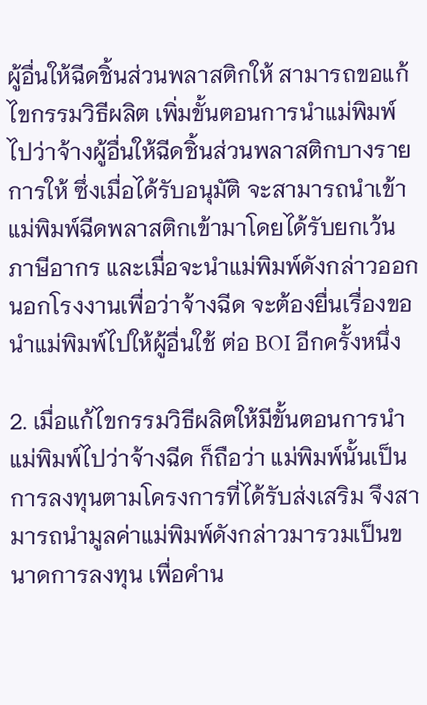ผู้อื่นให้ฉีดชิ้นส่วนพลาสติกให้ สามารถขอแก้ไขกรรมวิธีผลิต เพิ่มขั้นตอนการนำแม่พิมพ์ไปว่าจ้างผู้อื่นให้ฉีดชิ้นส่วนพลาสติกบางรายการให้ ซึ่งเมื่อได้รับอนุมัติ จะสามารถนำเข้าแม่พิมพ์ฉีดพลาสติกเข้ามาโดยได้รับยกเว้นภาษีอากร และเมื่อจะนำแม่พิมพ์ดังกล่าวออกนอกโรงงานเพื่อว่าจ้างฉีด จะต้องยื่นเรื่องขอนำแม่พิมพ์ไปให้ผู้อื่นใช้ ต่อ BOI อีกครั้งหนึ่ง

2. เมื่อแก้ไขกรรมวิธีผลิตให้มีขั้นตอนการนำแม่พิมพ์ไปว่าจ้างฉีด ก็ถือว่า แม่พิมพ์นั้นเป็นการลงทุนตามโครงการที่ได้รับส่งเสริม จึงสามารถนำมูลค่าแม่พิมพ์ดังกล่าวมารวมเป็นขนาดการลงทุน เพื่อคำน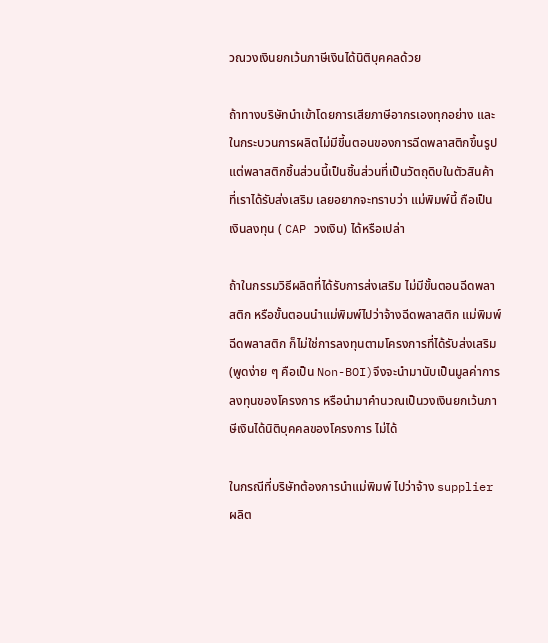วณวงเงินยกเว้นภาษีเงินได้นิติบุคคลด้วย

ถ้าทางบริษัทนำเข้าโดยการเสียภาษีอากรเองทุกอย่าง และในกระบวนการผลิตไม่มีขี้นตอนของการฉีดพลาสติกขึ้นรูป แต่พลาสติกชิ้นส่วนนี้เป็นชิ้นส่วนที่เป็นวัตถุดิบในตัวสินค้าที่เราได้รับส่งเสริม เลยอยากจะทราบว่า แม่พิมพ์นี้ ถือเป็นเงินลงทุน ( CAP วงเงิน) ได้หรือเปล่า

ถ้าในกรรมวิธีผลิตที่ได้รับการส่งเสริม ไม่มีขั้นตอนฉีดพลาสติก หรือขั้นตอนนำแม่พิมพ์ไปว่าจ้างฉีดพลาสติก แม่พิมพ์ฉีดพลาสติก ก็ไม่ใช่การลงทุนตามโครงการที่ได้รับส่งเสริม (พูดง่าย ๆ คือเป็น Non-BOI)จึงจะนำมานับเป็นมูลค่าการลงทุนของโครงการ หรือนำมาคำนวณเป็นวงเงินยกเว้นภาษีเงินได้นิติบุคคลของโครงการ ไม่ได้

ในกรณีที่บริษัทต้องการนำแม่พิมพ์ ไปว่าจ้าง supplier ผลิต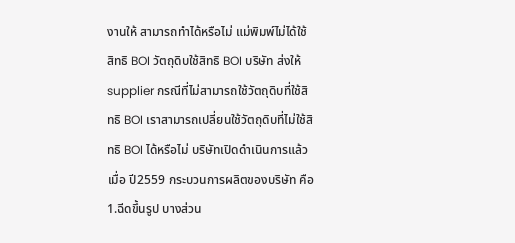งานให้ สามารถทำได้หรือไม่ แม่พิมพ์ไม่ได้ใช้สิทธิ BOI วัตถุดิบใช้สิทธิ BOI บริษัท ส่งให้ supplier กรณีที่ไม่สามารถใช้วัตถุดิบที่ใช้สิทธิ BOI เราสามารถเปลี่ยนใช้วัตถุดิบที่ไม่ใช้สิทธิ BOI ได้หรือไม่ บริษัทเปิดดำเนินการแล้วเมื่อ ปี2559 กระบวนการผลิตของบริษัท คือ 1.ฉีดขึ้นรูป บางส่วน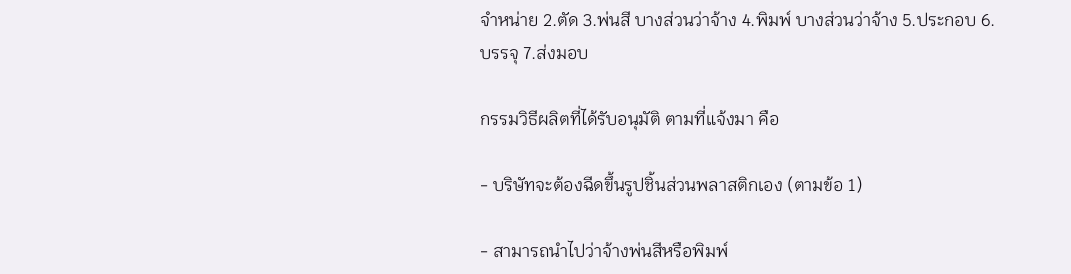จำหน่าย 2.ตัด 3.พ่นสี บางส่วนว่าจ้าง 4.พิมพ์ บางส่วนว่าจ้าง 5.ประกอบ 6.บรรจุ 7.ส่งมอบ

กรรมวิธีผลิตที่ได้รับอนุมัติ ตามที่แจ้งมา คือ

- บริษัทจะต้องฉีดขึ้นรูปชิ้นส่วนพลาสติกเอง (ตามข้อ 1)

- สามารถนำไปว่าจ้างพ่นสีหรือพิมพ์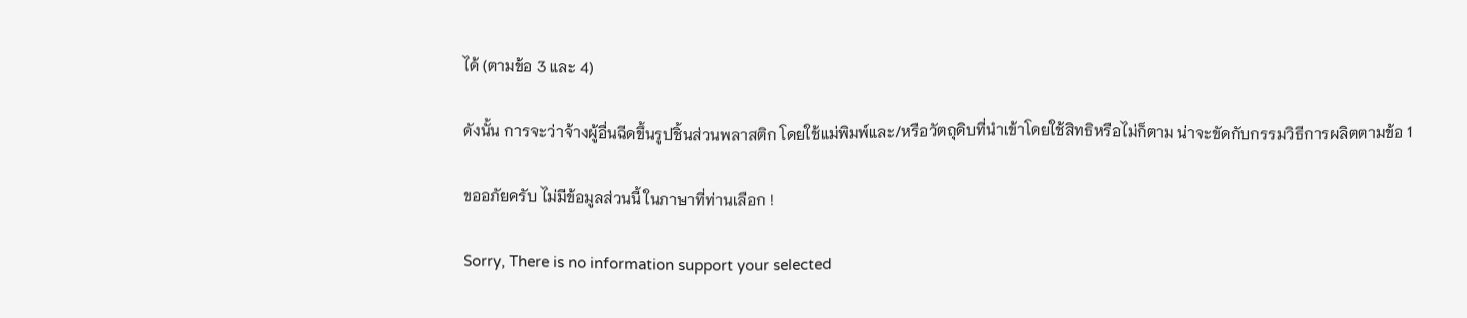ได้ (ตามข้อ 3 และ 4)

ดังนั้น การจะว่าจ้างผู้อื่นฉีดขึ้นรูปชิ้นส่วนพลาสติก โดยใช้แม่พิมพ์และ/หรือวัตถุดิบที่นำเข้าโดยใช้สิทธิหรือไม่ก็ตาม น่าจะขัดกับกรรมวิธีการผลิตตามข้อ 1

ขออภัยครับ ไม่มีข้อมูลส่วนนี้ ในภาษาที่ท่านเลือก !

Sorry, There is no information support your selected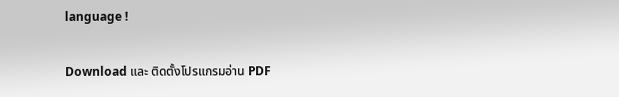language !

Download และ ติดตั้งโปรแกรมอ่าน PDF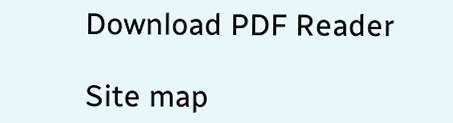Download PDF Reader

Site map